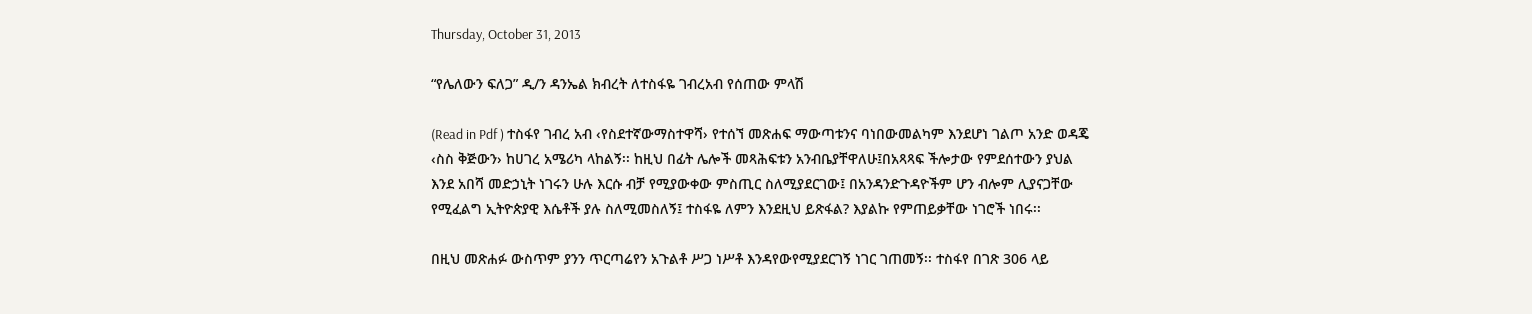Thursday, October 31, 2013

“የሌለውን ፍለጋ” ዲ/ን ዳንኤል ክብረት ለተስፋዬ ገብረአብ የሰጠው ምላሽ

(Read in Pdf ) ተስፋየ ገብረ አብ ‹የስደተኛውማስተዋሻ› የተሰኘ መጽሐፍ ማውጣቱንና ባነበውመልካም እንደሆነ ገልጦ አንድ ወዳጄ ‹ስስ ቅጅውን› ከሀገረ አሜሪካ ላከልኝ፡፡ ከዚህ በፊት ሌሎች መጻሕፍቱን አንብቤያቸዋለሁ፤በአጻጻፍ ችሎታው የምደሰተውን ያህል እንደ አበሻ መድኃኒት ነገሩን ሁሉ እርሱ ብቻ የሚያውቀው ምስጢር ስለሚያደርገው፤ በአንዳንድጉዳዮችም ሆን ብሎም ሊያናጋቸው የሚፈልግ ኢትዮጵያዊ እሴቶች ያሉ ስለሚመስለኝ፤ ተስፋዬ ለምን እንደዚህ ይጽፋል? እያልኩ የምጠይቃቸው ነገሮች ነበሩ፡፡

በዚህ መጽሐፉ ውስጥም ያንን ጥርጣሬየን አጉልቶ ሥጋ ነሥቶ እንዳየውየሚያደርገኝ ነገር ገጠመኝ፡፡ ተስፋየ በገጽ 306 ላይ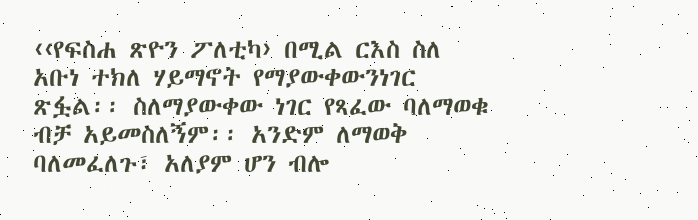‹‹የፍስሐ ጽዮን ፖለቲካ› በሚል ርእስ ስለ አቡነ ተክለ ሃይማኖት የማያውቀውንነገር ጽፏል፡፡ ስለማያውቀው ነገር የጻፈው ባለማወቁ ብቻ አይመስለኝም፡፡ አንድም ለማወቅ ባለመፈለጉ፣ አለያም ሆን ብሎ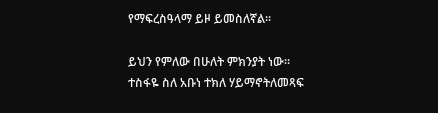የማፍረስዓላማ ይዞ ይመስለኛል፡፡

ይህን የምለው በሁለት ምክንያት ነው፡፡ ተስፋዬ ስለ አቡነ ተክለ ሃይማኖትለመጻፍ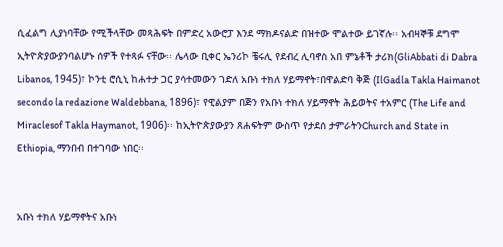ሲፈልግ ሊያነባቸው የሚችላቸው መጻሕፍት በምድረ አውሮፓ እንደ ማክዶናልድ በዝተው ሞልተው ይገኛሉ፡፡ አብዛኞቹ ደግሞ ኢትዮጵያውያንባልሆኑ ሰዎች የተጻፉ ናቸው፡፡ ሌላው ቢቀር ኤንሪኮ ቼሩሊ የደብረ ሊባኖስ አበ ምኔቶች ታሪክ(GliAbbati di Dabra Libanos, 1945)፣ ኮንቲ ሮሲኒ ከሐተታ ጋር ያሳተመውን ገድለ አቡነ ተክለ ሃይማኖት፣በዋልድባ ቅጅ (IlGadla Takla Haimanot secondo la redazione Waldebbana, 1896)፣ የዊልያም በጅን የአቡነ ተክለ ሃይማኖት ሕይወትና ተአምር (The Life and Miraclesof Takla Haymanot, 1906)፡፡ ከኢትዮጵያውያን ጸሐፍትም ውስጥ የታደሰ ታምራትንChurch and State in Ethiopia, ማንበብ በተገባው ነበር፡፡


አቡነ ተክለ ሃይማኖትና አቡነ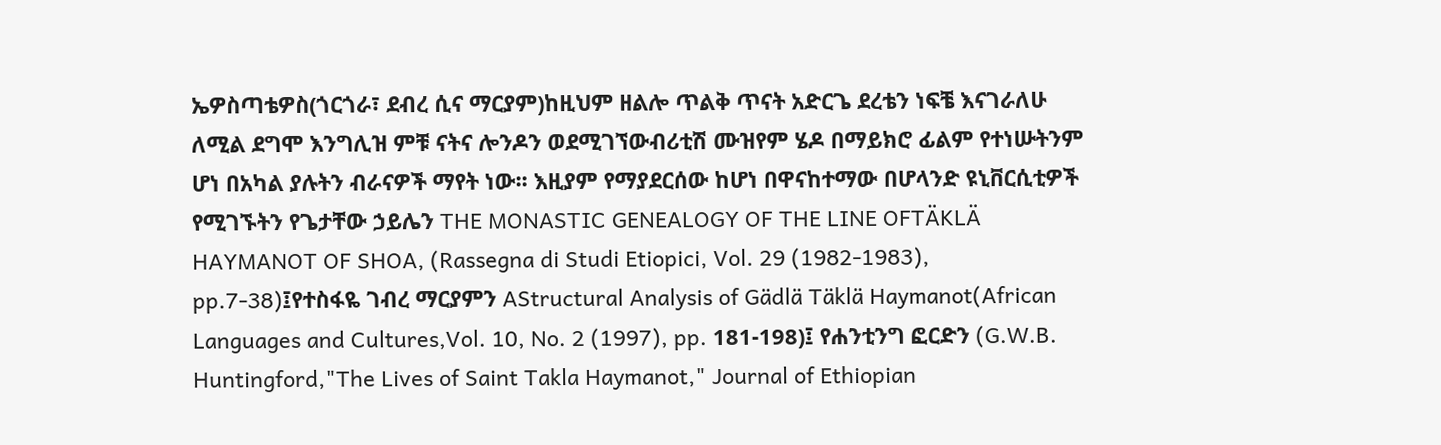ኤዎስጣቴዎስ(ጎርጎራ፣ ደብረ ሲና ማርያም)ከዚህም ዘልሎ ጥልቅ ጥናት አድርጌ ደረቴን ነፍቼ እናገራለሁ ለሚል ደግሞ እንግሊዝ ምቹ ናትና ሎንዶን ወደሚገኘውብሪቲሽ ሙዝየም ሄዶ በማይክሮ ፊልም የተነሡትንም ሆነ በአካል ያሉትን ብራናዎች ማየት ነው፡፡ እዚያም የማያደርሰው ከሆነ በዋናከተማው በሆላንድ ዩኒቨርሲቲዎች የሚገኙትን የጌታቸው ኃይሌን THE MONASTIC GENEALOGY OF THE LINE OFTÄKLÄ HAYMANOT OF SHOA, (Rassegna di Studi Etiopici, Vol. 29 (1982-1983), pp.7-38)፤የተስፋዬ ገብረ ማርያምን AStructural Analysis of Gädlä Täklä Haymanot(African Languages and Cultures,Vol. 10, No. 2 (1997), pp. 181-198)፤ የሐንቲንግ ፎርድን (G.W.B. Huntingford,"The Lives of Saint Takla Haymanot," Journal of Ethiopian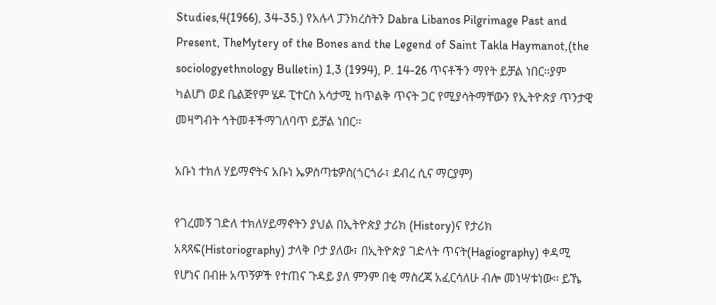Studies,4(1966), 34-35.) የአሉላ ፓንክረስትን Dabra Libanos Pilgrimage Past and Present, TheMytery of the Bones and the Legend of Saint Takla Haymanot,(the sociologyethnology Bulletin) 1,3 (1994), P. 14-26 ጥናቶችን ማየት ይቻል ነበር፡፡ያም ካልሆነ ወደ ቤልጅየም ሄዶ ፒተርስ አሳታሚ ከጥልቅ ጥናት ጋር የሚያሳትማቸውን የኢትዮጵያ ጥንታዊ መዛግብት ኅትመቶችማገለባጥ ይቻል ነበር፡፡

አቡነ ተክለ ሃይማኖትና አቡነ ኤዎስጣቴዎስ(ጎርጎራ፣ ደብረ ሲና ማርያም)

የገረመኝ ገድለ ተክለሃይማኖትን ያህል በኢትዮጵያ ታሪክ (History)ና የታሪክ አጻጻፍ(Historiography) ታላቅ ቦታ ያለው፣ በኢትዮጵያ ገድላት ጥናት(Hagiography) ቀዳሚ የሆነና በብዙ አጥኝዎች የተጠና ጉዳይ ያለ ምንም በቂ ማስረጃ አፈርሳለሁ ብሎ መነሣቱነው፡፡ ይኼ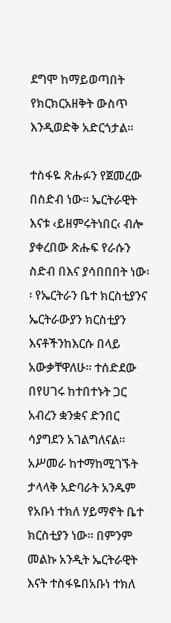ደግሞ ከማይወጣበት የክርክርአዘቅት ውስጥ እንዲወድቅ አድርጎታል፡፡

ተስፋዬ ጽሑፉን የጀመረው በስድብ ነው፡፡ ኤርትራዊት እናቱ ‹ይዘምሩትነበር‹ ብሎ ያቀረበው ጽሑፍ የራሱን ስድብ በእና ያሳበበበት ነው፡፡ የኤርትራን ቤተ ክርስቲያንና ኤርትራውያን ክርስቲያን እናቶችንከእርሱ በላይ አውቃቸዋለሁ፡፡ ተሰድደው በየሀገሩ ከተበተኑት ጋር አብረን ቋንቋና ድንበር ሳያግደን አገልግለናል፡፡ አሥመራ ከተማከሚገኙት ታላላቅ አድባራት አንዱም የአቡነ ተክለ ሃይማኖት ቤተ ክርስቲያን ነው፡፡ በምንም መልኩ አንዲት ኤርትራዊት እናት ተስፋዬበአቡነ ተክለ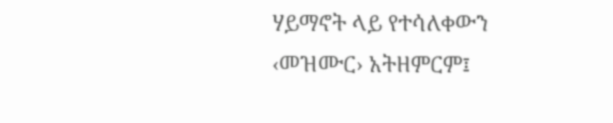ሃይማኖት ላይ የተሳለቀውን ‹መዝሙር› አትዘምርም፤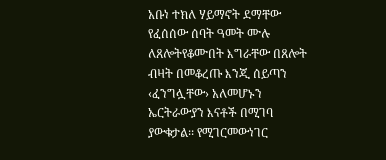አቡነ ተክለ ሃይማኖት ደማቸው የፈሰሰው ሰባት ዓመት ሙሉ ለጸሎትየቆሙበት እግራቸው በጸሎት ብዛት በመቆረጡ እንጂ ሰይጣን ‹ፈንግሏቸው› አለመሆኑን ኤርትራውያን እናቶች በሚገባ ያውቁታል፡፡ የሚገርመውነገር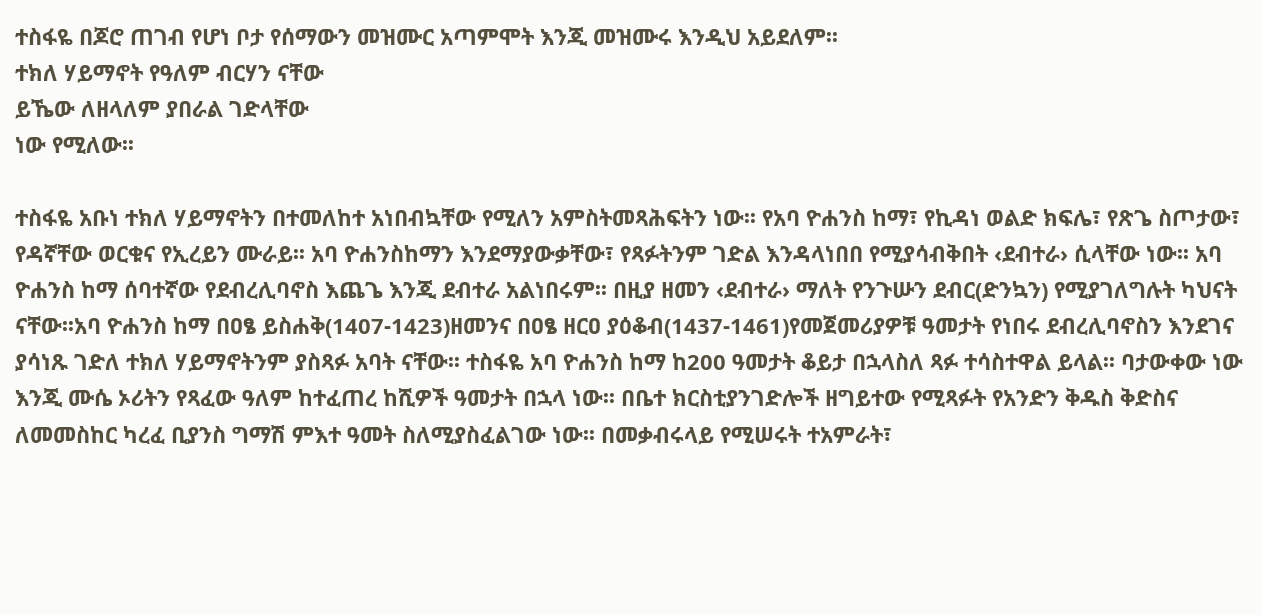ተስፋዬ በጆሮ ጠገብ የሆነ ቦታ የሰማውን መዝሙር አጣምሞት እንጂ መዝሙሩ እንዲህ አይደለም፡፡
ተክለ ሃይማኖት የዓለም ብርሃን ናቸው
ይኼው ለዘላለም ያበራል ገድላቸው
ነው የሚለው፡፡

ተስፋዬ አቡነ ተክለ ሃይማኖትን በተመለከተ አነበብኳቸው የሚለን አምስትመጻሕፍትን ነው፡፡ የአባ ዮሐንስ ከማ፣ የኪዳነ ወልድ ክፍሌ፣ የጽጌ ስጦታው፣ የዳኛቸው ወርቁና የኢረይን ሙራይ፡፡ አባ ዮሐንስከማን እንደማያውቃቸው፣ የጻፉትንም ገድል እንዳላነበበ የሚያሳብቅበት ‹ደብተራ› ሲላቸው ነው፡፡ አባ ዮሐንስ ከማ ሰባተኛው የደብረሊባኖስ እጨጌ እንጂ ደብተራ አልነበሩም፡፡ በዚያ ዘመን ‹ደብተራ› ማለት የንጉሡን ደብር(ድንኳን) የሚያገለግሉት ካህናት ናቸው፡፡አባ ዮሐንስ ከማ በዐፄ ይስሐቅ(1407-1423)ዘመንና በዐፄ ዘርዐ ያዕቆብ(1437-1461)የመጀመሪያዎቹ ዓመታት የነበሩ ደብረሊባኖስን እንደገና ያሳነጹ ገድለ ተክለ ሃይማኖትንም ያስጻፉ አባት ናቸው፡፡ ተስፋዬ አባ ዮሐንስ ከማ ከ200 ዓመታት ቆይታ በኋላስለ ጻፉ ተሳስተዋል ይላል፡፡ ባታውቀው ነው እንጂ ሙሴ ኦሪትን የጻፈው ዓለም ከተፈጠረ ከሺዎች ዓመታት በኋላ ነው፡፡ በቤተ ክርስቲያንገድሎች ዘግይተው የሚጻፉት የአንድን ቅዱስ ቅድስና ለመመስከር ካረፈ ቢያንስ ግማሽ ምእተ ዓመት ስለሚያስፈልገው ነው፡፡ በመቃብሩላይ የሚሠሩት ተአምራት፣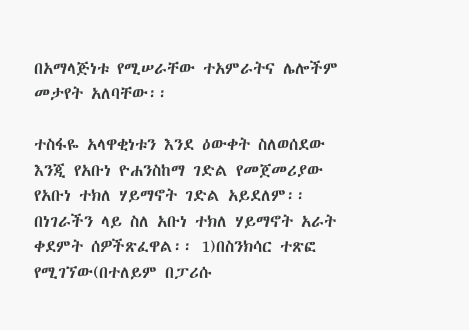በአማላጅነቱ የሚሠራቸው ተአምራትና ሌሎችም መታየት አለባቸው፡፡

ተስፋዬ አላዋቂነቱን እንደ ዕውቀት ስለወሰደው እንጂ የአቡነ ዮሐንስከማ ገድል የመጀመሪያው የአቡነ ተክለ ሃይማኖት ገድል አይደለም፡፡ በነገራችን ላይ ስለ አቡነ ተክለ ሃይማኖት አራት ቀደምት ሰዎችጽፈዋል፡፡ 1)በስንክሳር ተጽፎ የሚገኘው(በተለይም በፓሪሱ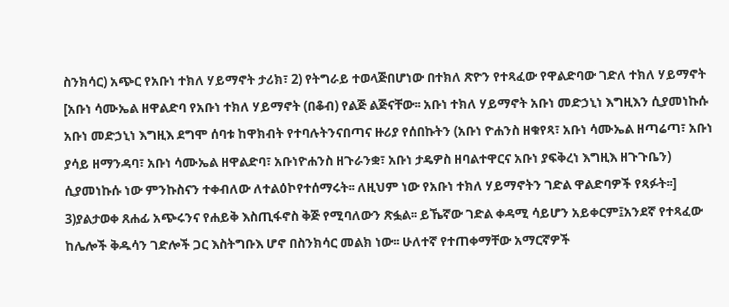ስንክሳር) አጭር የአቡነ ተክለ ሃይማኖት ታሪክ፣ 2) የትግራይ ተወላጅበሆነው በተክለ ጽዮን የተጻፈው የዋልድባው ገድለ ተክለ ሃይማኖት [አቡነ ሳሙኤል ዘዋልድባ የአቡነ ተክለ ሃይማኖት (በቆብ) የልጅ ልጅናቸው፡፡ አቡነ ተክለ ሃይማኖት አቡነ መድኃኒነ እግዚእን ሲያመነኩሱ አቡነ መድኃኒነ እግዚእ ደግሞ ሰባቱ ከዋክብት የተባሉትንናበጣና ዙሪያ የሰበኩትን (አቡነ ዮሐንስ ዘቁየጻ፣ አቡነ ሳሙኤል ዘጣሬጣ፣ አቡነ ያሳይ ዘማንዳባ፣ አቡነ ሳሙኤል ዘዋልድባ፣ አቡነዮሐንስ ዘጉራንቋ፣ አቡነ ታዴዎስ ዘባልተዋርና አቡነ ያፍቅረነ እግዚእ ዘጉጉቤን) ሲያመነኩሱ ነው ምንኩስናን ተቀብለው ለተልዕኮየተሰማሩት፡፡ ለዚህም ነው የአቡነ ተክለ ሃይማኖትን ገድል ዋልድባዎች የጻፉት፡፡] 3)ያልታወቀ ጸሐፊ አጭሩንና የሐይቅ እስጢፋኖስ ቅጅ የሚባለውን ጽፏል፡፡ ይኼኛው ገድል ቀዳሚ ሳይሆን አይቀርም፤አንደኛ የተጻፈው ከሌሎች ቅዱሳን ገድሎች ጋር እስትግቡእ ሆኖ በስንክሳር መልክ ነው፡፡ ሁለተኛ የተጠቀማቸው አማርኛዎች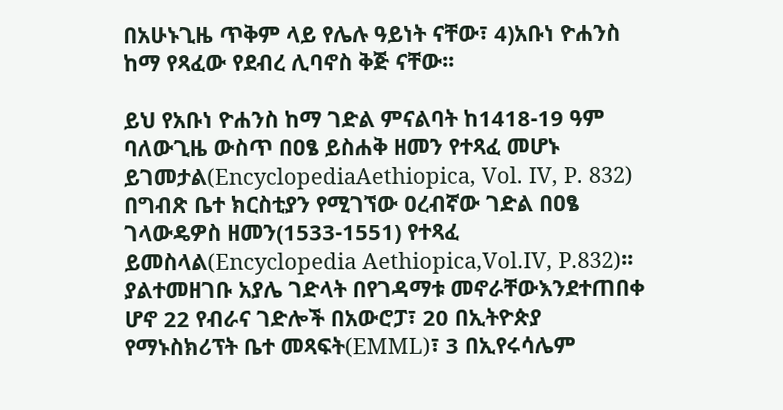በአሁኑጊዜ ጥቅም ላይ የሌሉ ዓይነት ናቸው፣ 4)አቡነ ዮሐንስ ከማ የጻፈው የደብረ ሊባኖስ ቅጅ ናቸው፡፡

ይህ የአቡነ ዮሐንስ ከማ ገድል ምናልባት ከ1418-19 ዓም ባለውጊዜ ውስጥ በዐፄ ይስሐቅ ዘመን የተጻፈ መሆኑ ይገመታል(EncyclopediaAethiopica, Vol. IV, P. 832) በግብጽ ቤተ ክርስቲያን የሚገኘው ዐረብኛው ገድል በዐፄ ገላውዴዎስ ዘመን(1533-1551) የተጻፈ ይመስላል(Encyclopedia Aethiopica,Vol.IV, P.832)፡፡ ያልተመዘገቡ አያሌ ገድላት በየገዳማቱ መኖራቸውእንደተጠበቀ ሆኖ 22 የብራና ገድሎች በአውሮፓ፣ 20 በኢትዮጵያ የማኑስክሪፕት ቤተ መጻፍት(EMML)፣ 3 በኢየሩሳሌም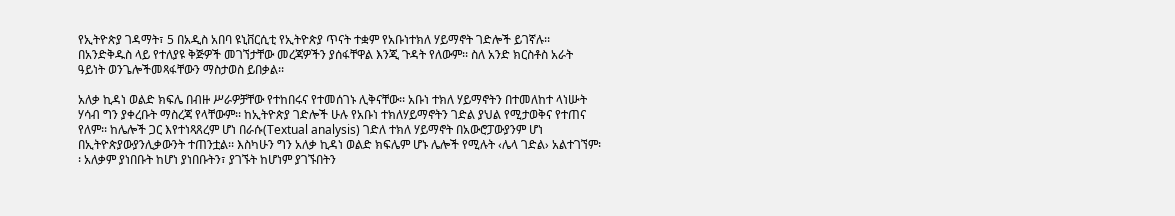የኢትዮጵያ ገዳማት፣ 5 በአዲስ አበባ ዩኒቨርሲቲ የኢትዮጵያ ጥናት ተቋም የአቡነተክለ ሃይማኖት ገድሎች ይገኛሉ፡፡ በአንድቅዱስ ላይ የተለያዩ ቅጅዎች መገኘታቸው መረጃዎችን ያሰፋቸዋል እንጂ ጉዳት የለውም፡፡ ስለ አንድ ክርስቶስ አራት ዓይነት ወንጌሎችመጻፋቸውን ማስታወስ ይበቃል፡፡

አለቃ ኪዳነ ወልድ ክፍሌ በብዙ ሥራዎቻቸው የተከበሩና የተመሰገኑ ሊቅናቸው፡፡ አቡነ ተክለ ሃይማኖትን በተመለከተ ላነሡት ሃሳብ ግን ያቀረቡት ማስረጃ የላቸውም፡፡ ከኢትዮጵያ ገድሎች ሁሉ የአቡነ ተክለሃይማኖትን ገድል ያህል የሚታወቅና የተጠና የለም፡፡ ከሌሎች ጋር እየተነጻጸረም ሆነ በራሱ(Textual analysis) ገድለ ተክለ ሃይማኖት በአውሮፓውያንም ሆነ በኢትዮጵያውያንሊቃውንት ተጠንቷል፡፡ እስካሁን ግን አለቃ ኪዳነ ወልድ ክፍሌም ሆኑ ሌሎች የሚሉት ‹ሌላ ገድል› አልተገኘም፡፡ አለቃም ያነበቡት ከሆነ ያነበቡትን፣ ያገኙት ከሆነም ያገኙበትን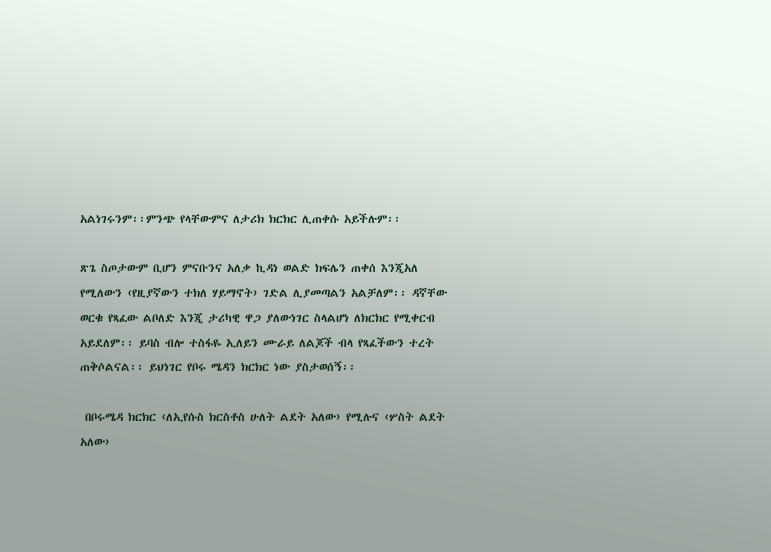አልነገሩንም፡፡ምንጭ የላቸውምና ለታሪክ ክርክር ሊጠቀሱ አይችሉም፡፡

ጽጌ ስጦታውም ቢሆን ምናቡንና አለቃ ኪዳነ ወልድ ክፍሌን ጠቀሰ እንጂአለ የሚለውን ‹የዚያኛውን ተክለ ሃይማኖት› ገድል ሊያመጣልን አልቻለም፡፡ ዳኛቸው ወርቁ የጻፈው ልቦለድ እንጂ ታሪካዊ ዋጋ ያለውነገር ስላልሆነ ለክርክር የሚቀርብ አይደለም፡፡ ይባስ ብሎ ተስፋዬ ኢለይን ሙራይ ለልጆች ብላ የጻፈችውን ተረት ጠቅሶልናል፡፡ ይህነገር የቦሩ ሜዳን ክርክር ነው ያስታወሰኝ፡፡

 በቦሩሜዳ ክርክር ‹ለኢየሱስ ክርስቶስ ሁለት ልደት አለው› የሚሉና ‹ሦስት ልደት አለው›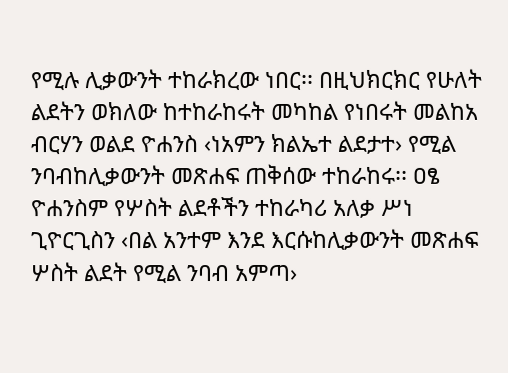የሚሉ ሊቃውንት ተከራክረው ነበር፡፡ በዚህክርክር የሁለት ልደትን ወክለው ከተከራከሩት መካከል የነበሩት መልከአ ብርሃን ወልደ ዮሐንስ ‹ነአምን ክልኤተ ልደታተ› የሚል ንባብከሊቃውንት መጽሐፍ ጠቅሰው ተከራከሩ፡፡ ዐፄ ዮሐንስም የሦስት ልደቶችን ተከራካሪ አለቃ ሥነ ጊዮርጊስን ‹በል አንተም እንደ እርሱከሊቃውንት መጽሐፍ ሦስት ልደት የሚል ንባብ አምጣ›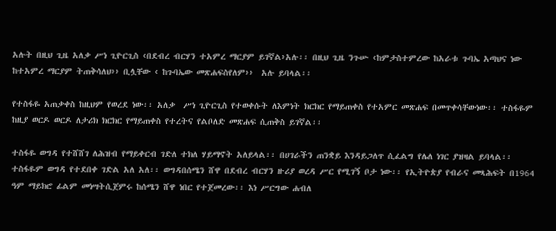አሉት በዚህ ጊዜ አለቃ ሥነ ጊዮርጊስ ‹በደብረ ብርሃን ተአምረ ማርያም ይገኛል›አሉ፡፡ በዚህ ጊዜ ንጉሡ ‹ከምታስተምረው ከአራቱ ጉባኤ አጣህና ነው ከተአምረ ማርያም ትጠቅሳለህ›› ቢሏቸው ‹ ከጉባኤው መጽሐፍስየለም››  አሉ ይባላል፡፡

የተስፋዬ አጠቃቀስ ከዚህም የወረደ ነው፡፡ አለቃ  ሥነ ጊዮርጊስ የተወቀሱት ለእምነት ክርክር የማይጠቀስ የተአምር መጽሐፍ በመጥቀሳቸውነው፡፡ ተስፋዬም ከዚያ ወርዶ ወርዶ ለታሪክ ክርክር የማይጠቀስ የተረትና የልቦለድ መጽሐፍ ሲጠቅስ ይገኛል፡፡

ተስፋዬ ወግዳ የተሸሸገ ለሕዝብ የማይቀርብ ገድለ ተክለ ሃይማኖት አለይላል፡፡ በሀገራችን ጠንቋይ እንዳይጋለጥ ሲፈልግ የሌለ ነገር ያዝዛል ይባላል፡፡ ተስፋዬም ወግዳ የተደበቀ ገድል አለ አለ፡፡ ወግዳበሰሜን ሸዋ በደብረ ብርሃን ዙሪያ ወረዳ ሥር የሚገኝ ቦታ ነው፡፡ የኢትዮጵያ የብራና መጻሕፍት በ1964 ዓም ማይክሮ ፊልም መነሣትሲጀምሩ ከሰሜን ሸዋ ነበር የተጀመረው፡፡ እነ ሥርግው ሐብለ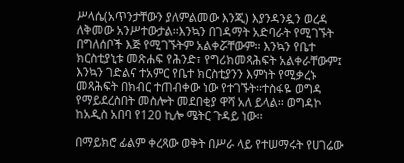ሥላሴ(አጥንታቸውን ያለምልመው እንጂ) እያንዳንዷን ወረዳ ለቅመው አንሥተውታል፡፡እንኳን በገዳማት አድባራት የሚገኙት በግለሰቦች እጅ የሚገኙትም አልቀሯቸውም፡፡ እንኳን የቤተ ክርስቲያኒቱ መጽሐፍ የሕንድ፣ የግሪክመጻሕፍት አልቀራቸውም፤ እንኳን ገድልና ተአምር የቤተ ክርስቲያንን እምነት የሚቃረኑ መጻሕፍት በክብር ተጠብቀው ነው የተገኙት፡፡ተስፋዬ ወግዳ የማይደረስበት መስሎት መደበቂያ ዋሻ አለ ይላል፡፡ ወግዳኮ ከአዲስ አበባ የ120 ኪሎ ሜትር ጉዳይ ነው፡፡

በማይክሮ ፊልም ቀረጻው ወቅት በሥራ ላይ የተሠማሩት የሀገሬው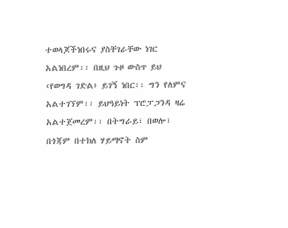ተወላጆችነበሩና ያስቸገራቸው ነገር አልነበረም፡፡ በዚህ ጉዞ ውስጥ ይህ ‹የወግዳ ገድል› ይገኝ ነበር፡፡ ግን የለምና አልተገኘም፡፡ ይህዓይነት ፕሮፓጋንዳ ዛሬ አልተጀመረም፡፡ በትግራይ፣ በወሎ፣ በጎጃም በተክለ ሃይማኖት ስም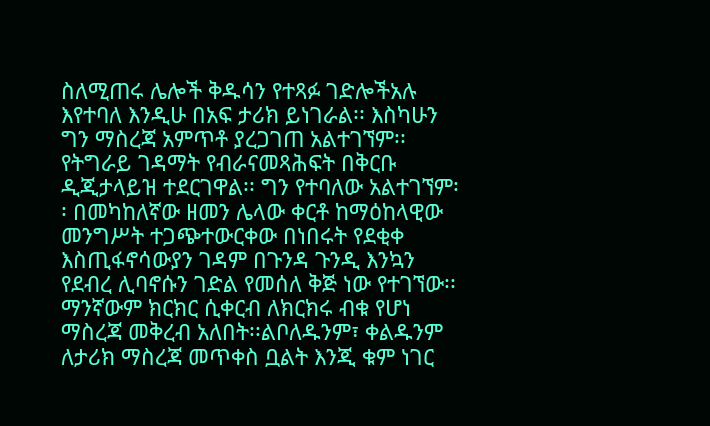ስለሚጠሩ ሌሎች ቅዱሳን የተጻፉ ገድሎችአሉ እየተባለ እንዲሁ በአፍ ታሪክ ይነገራል፡፡ እስካሁን ግን ማስረጃ አምጥቶ ያረጋገጠ አልተገኘም፡፡ የትግራይ ገዳማት የብራናመጻሕፍት በቅርቡ ዲጂታላይዝ ተደርገዋል፡፡ ግን የተባለው አልተገኘም፡፡ በመካከለኛው ዘመን ሌላው ቀርቶ ከማዕከላዊው መንግሥት ተጋጭተውርቀው በነበሩት የደቂቀ እስጢፋኖሳውያን ገዳም በጉንዳ ጉንዲ እንኳን የደብረ ሊባኖሱን ገድል የመሰለ ቅጅ ነው የተገኘው፡፡
ማንኛውም ክርክር ሲቀርብ ለክርክሩ ብቁ የሆነ ማስረጃ መቅረብ አለበት፡፡ልቦለዱንም፣ ቀልዱንም ለታሪክ ማስረጃ መጥቀስ ቧልት እንጂ ቁም ነገር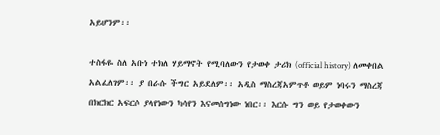አይሆንም፡፡

ተስፋዬ ስለ አቡነ ተክለ ሃይማኖት የሚባለውን የታወቀ ታሪክ (official history) ለመቀበል አልፈለገም፡፡ ያ በራሱ ችግር አይደለም፡፡ አዲስ ማስረጃአምጥቶ ወይም ነባሩን ማስረጃ በክርክር አፍርሶ ያላየነውን ካሳየን እናመሰግነው ነበር፡፡ እርሱ ግን ወይ የታወቀውን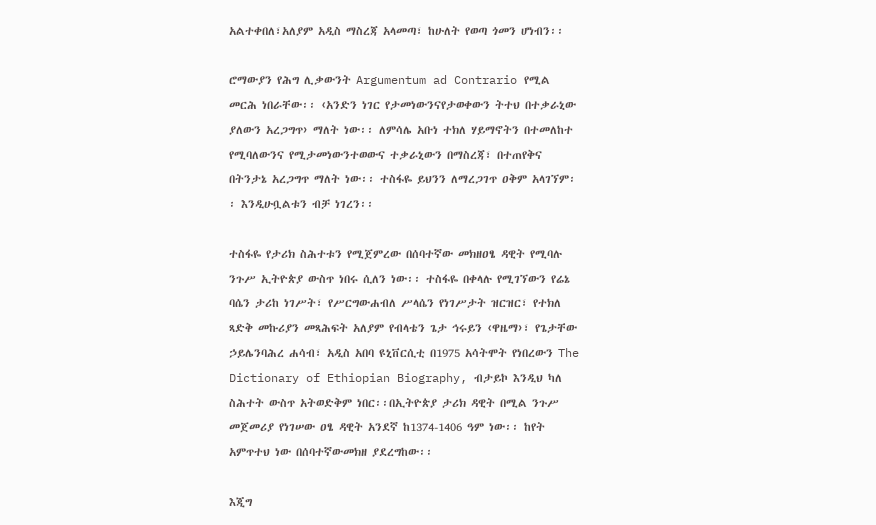አልተቀበለ፣አለያም አዲስ ማስረጃ አላመጣ፣ ከሁለት የወጣ ጎመን ሆነብን፡፡

ሮማውያን የሕግ ሊቃውንት Argumentum ad Contrario የሚል መርሕ ነበራቸው፡፡ ‹አንድን ነገር የታመነውንናየታወቀውን ትተህ በተቃራኒው ያለውን አረጋግጥ› ማለት ነው፡፡ ለምሳሌ አቡነ ተክለ ሃይማኖትን በተመለከተ የሚባለውንና የሚታመነውንተወውና ተቃራኒውን በማስረጃ፣ በተጠየቅና በትንታኔ አረጋግጥ ማለት ነው፡፡ ተስፋዬ ይህንን ለማረጋገጥ ዐቅም አላገኘም፡፡ እንዲሁቧልቱን ብቻ ነገረን፡፡

ተስፋዬ የታሪክ ስሕተቱን የሚጀምረው በሰባተኛው መክዘዐፄ ዳዊት የሚባሉ ንጉሥ ኢትዮጵያ ውስጥ ነበሩ ሲለን ነው፡፡ ተስፋዬ በቀላሉ የሚገኘውን የሬኔ ባሴን ታሪከ ነገሥት፣ የሥርግውሐብለ ሥላሴን የነገሥታት ዝርዝር፣ የተክለ ጻድቅ መኩሪያን መጻሕፍት አለያም የብላቴን ጌታ ኅሩይን ‹ዋዜማ›፣ የጌታቸው ኃይሌንባሕረ ሐሳብ፣ አዲስ አበባ ዩኒቨርሲቲ በ1975 አሳትሞት የነበረውን The Dictionary of Ethiopian Biography, ብታይኮ እንዲህ ካለ ስሕተት ውስጥ አትወድቅም ነበር፡፡በኢትዮጵያ ታሪክ ዳዊት በሚል ንጉሥ መጀመሪያ የነገሠው ዐፄ ዳዊት አንደኛ ከ1374-1406 ዓም ነው፡፡ ከየት አምጥተህ ነው በሰባተኛውመክዘ ያደረግከው፡፡

እጂግ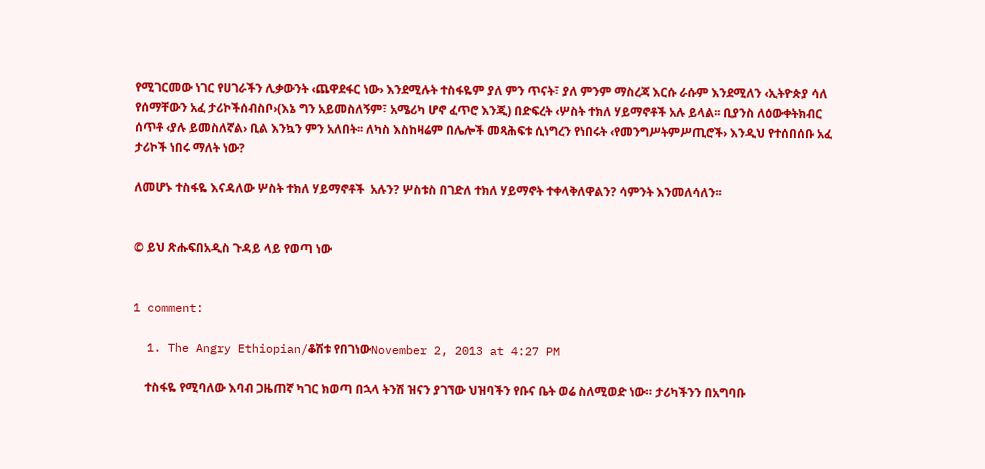የሚገርመው ነገር የሀገራችን ሊቃውንት ‹ጨዋደፋር ነው› እንደሚሉት ተስፋዬም ያለ ምን ጥናት፣ ያለ ምንም ማስረጃ እርሱ ራሱም እንደሚለን ‹ኢትዮጵያ ሳለ የሰማቸውን አፈ ታሪኮችሰብስቦ›(እኔ ግን አይመስለኝም፣ አሜሪካ ሆኖ ፈጥሮ እንጂ) በድፍረት ‹ሦስት ተክለ ሃይማኖቶች አሉ ይላል፡፡ ቢያንስ ለዕውቀትክብር ሰጥቶ ‹ያሉ ይመስለኛል› ቢል እንኳን ምን አለበት፡፡ ለካስ እስከዛሬም በሌሎች መጻሕፍቱ ሲነግረን የነበሩት ‹የመንግሥትምሥጢሮች› እንዲህ የተሰበሰቡ አፈ ታሪኮች ነበሩ ማለት ነው?

ለመሆኑ ተስፋዬ እናዳለው ሦስት ተክለ ሃይማኖቶች  አሉን? ሦስቱስ በገድለ ተክለ ሃይማኖት ተቀላቅለዋልን? ሳምንት እንመለሳለን፡፡


© ይህ ጽሑፍበአዲስ ጉዳይ ላይ የወጣ ነው


1 comment:

  1. The Angry Ethiopian/ቆሽቱ የበገነውNovember 2, 2013 at 4:27 PM

    ተስፋዬ የሚባለው እባብ ጋዜጠኛ ካገር ክወጣ በኋላ ትንሽ ዝናን ያገኘው ህዝባችን የቡና ቤት ወሬ ስለሚወድ ነው። ታሪካችንን በአግባቡ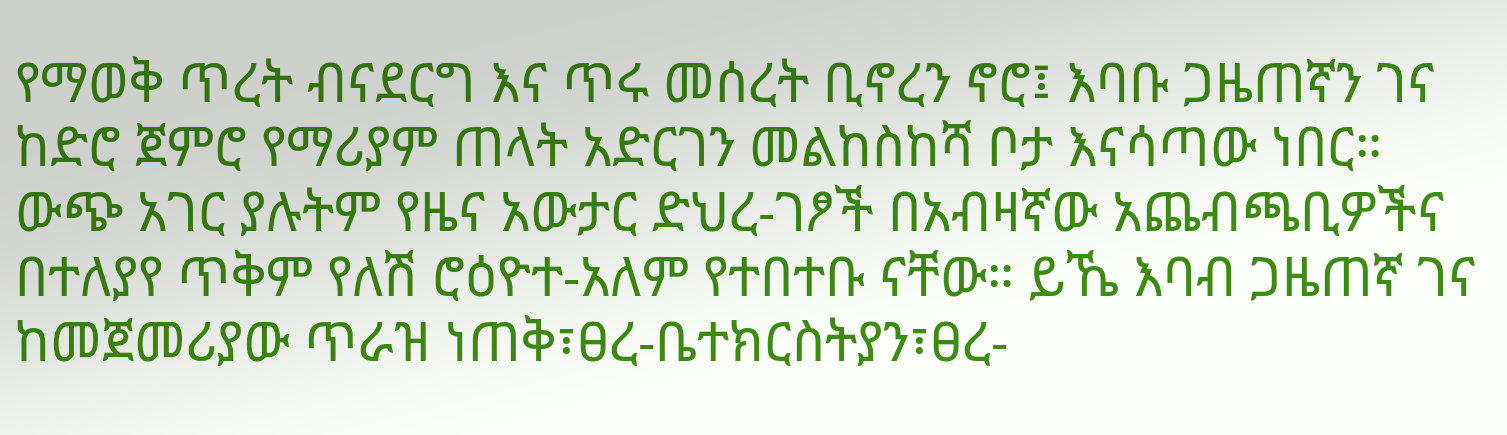የማወቅ ጥረት ብናደርግ እና ጥሩ መሰረት ቢኖረን ኖሮ፤ እባቡ ጋዜጠኛን ገና ከድሮ ጀምሮ የማሪያም ጠላት አድርገን መልከስከሻ ቦታ እናሳጣው ነበር። ውጭ አገር ያሉትም የዜና አውታር ድህረ-ገፆች በአብዛኛው አጨብጫቢዎችና በተለያየ ጥቅም የለሽ ሮዕዮተ-አለም የተበተቡ ናቸው። ይኼ እባብ ጋዜጠኛ ገና ከመጀመሪያው ጥራዝ ነጠቅ፣ፀረ-ቤተክርስትያን፣ፀረ-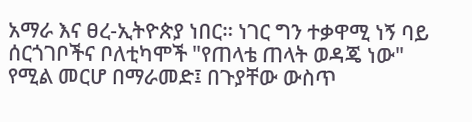አማራ እና ፀረ-ኢትዮጵያ ነበር። ነገር ግን ተቃዋሚ ነኝ ባይ ሰርጎገቦችና ቦለቲካሞች "የጠላቴ ጠላት ወዳጄ ነው" የሚል መርሆ በማራመድ፤ በጉያቸው ውስጥ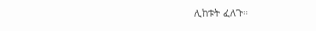ሊከቱት ፈለጉ።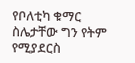የቦለቲካ ቁማር ስሌታቸው ግን የትም የሚያደርስ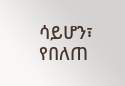ሳይሆን፣ የበለጠ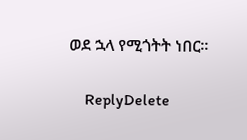ወደ ኋላ የሚጎትት ነበር።

    ReplyDelete